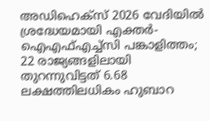അഡിഹെക്സ് 2026 വേദിയിൽ ശ്രദ്ധേയമായി എക്തർ-ഐഎഫ്എച്ച്സി പങ്കാളിത്തം; 22 രാജ്യങ്ങളിലായി തുറന്നുവിട്ടത് 6.68 ലക്ഷത്തിലധികം ഹുബാറ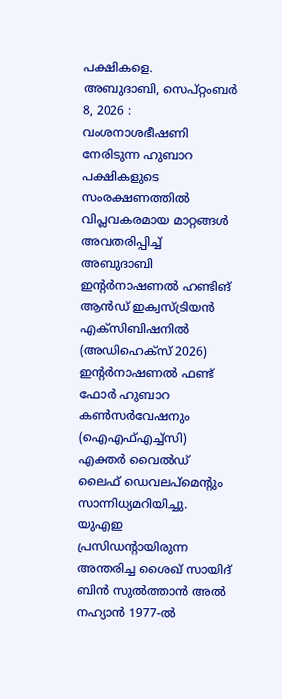പക്ഷികളെ.
അബുദാബി, സെപ്റ്റംബർ 8, 2026 : വംശനാശഭീഷണി നേരിടുന്ന ഹുബാറ പക്ഷികളുടെ സംരക്ഷണത്തിൽ വിപ്ലവകരമായ മാറ്റങ്ങൾ അവതരിപ്പിച്ച് അബുദാബി ഇന്റർനാഷണൽ ഹണ്ടിങ് ആൻഡ് ഇക്വസ്ട്രിയൻ എക്സിബിഷനിൽ (അഡിഹെക്സ് 2026) ഇന്റർനാഷണൽ ഫണ്ട് ഫോർ ഹുബാറ കൺസർവേഷനും (ഐഎഫ്എച്ച്സി) എക്തർ വൈൽഡ് ലൈഫ് ഡെവലപ്മെന്റും സാന്നിധ്യമറിയിച്ചു. യുഎഇ പ്രസിഡന്റായിരുന്ന അന്തരിച്ച ശൈഖ് സായിദ് ബിൻ സുൽത്താൻ അൽ നഹ്യാൻ 1977-ൽ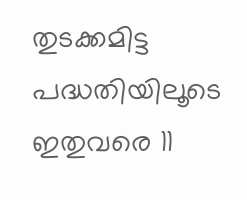തുടക്കമിട്ട പദ്ധതിയിലൂടെ ഇതുവരെ 11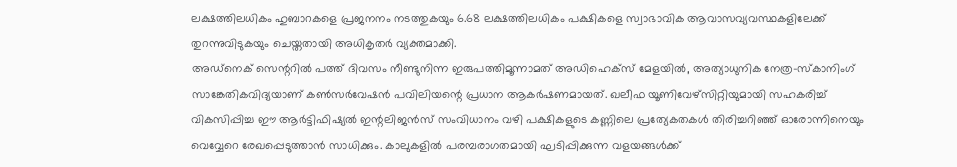ലക്ഷത്തിലധികം ഹുബാറകളെ പ്രജനനം നടത്തുകയും 6.68 ലക്ഷത്തിലധികം പക്ഷികളെ സ്വാഭാവിക ആവാസവ്യവസ്ഥകളിലേക്ക് തുറന്നുവിടുകയും ചെയ്തതായി അധികൃതർ വ്യക്തമാക്കി.
അഡ്നെക് സെന്ററിൽ പത്ത് ദിവസം നീണ്ടുനിന്ന ഇരുപത്തിമൂന്നാമത് അഡിഹെക്സ് മേളയിൽ, അത്യാധുനിക നേത്ര-സ്കാനിംഗ് സാങ്കേതികവിദ്യയാണ് കൺസർവേഷൻ പവിലിയന്റെ പ്രധാന ആകർഷണമായത്. ഖലീഫ യൂണിവേഴ്സിറ്റിയുമായി സഹകരിച്ച് വികസിപ്പിച്ച ഈ ആർട്ടിഫിഷ്യൽ ഇന്റലിജൻസ് സംവിധാനം വഴി പക്ഷികളുടെ കണ്ണിലെ പ്രത്യേകതകൾ തിരിച്ചറിഞ്ഞ് ഓരോന്നിനെയും വെവ്വേറെ രേഖപ്പെടുത്താൻ സാധിക്കും. കാലുകളിൽ പരമ്പരാഗതമായി ഘടിപ്പിക്കുന്ന വളയങ്ങൾക്ക്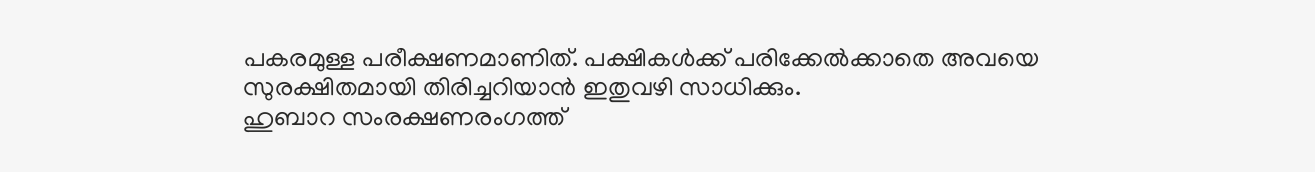പകരമുള്ള പരീക്ഷണമാണിത്. പക്ഷികൾക്ക് പരിക്കേൽക്കാതെ അവയെ സുരക്ഷിതമായി തിരിച്ചറിയാൻ ഇതുവഴി സാധിക്കും.
ഹുബാറ സംരക്ഷണരംഗത്ത്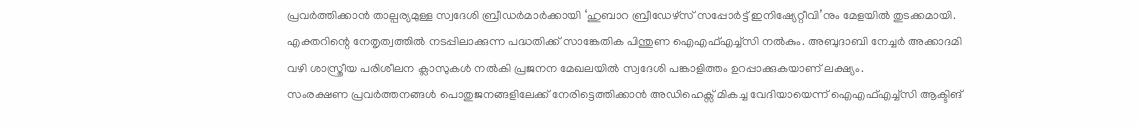പ്രവർത്തിക്കാൻ താല്പര്യമുള്ള സ്വദേശി ബ്രീഡർമാർക്കായി ‘ഹുബാറ ബ്രീഡേഴ്സ് സപ്പോർട്ട് ഇനിഷ്യേറ്റീവി’നും മേളയിൽ തുടക്കമായി. എക്തറിന്റെ നേതൃത്വത്തിൽ നടപ്പിലാക്കുന്ന പദ്ധതിക്ക് സാങ്കേതിക പിന്തുണ ഐഎഫ്എച്ച്സി നൽകും. അബുദാബി നേച്ചർ അക്കാദമി വഴി ശാസ്ത്രീയ പരിശീലന ക്ലാസുകൾ നൽകി പ്രജനന മേഖലയിൽ സ്വദേശി പങ്കാളിത്തം ഉറപ്പാക്കുകയാണ് ലക്ഷ്യം.
സംരക്ഷണ പ്രവർത്തനങ്ങൾ പൊതുജനങ്ങളിലേക്ക് നേരിട്ടെത്തിക്കാൻ അഡിഹെക്സ് മികച്ച വേദിയായെന്ന് ഐഎഫ്എച്ച്സി ആക്ടിങ്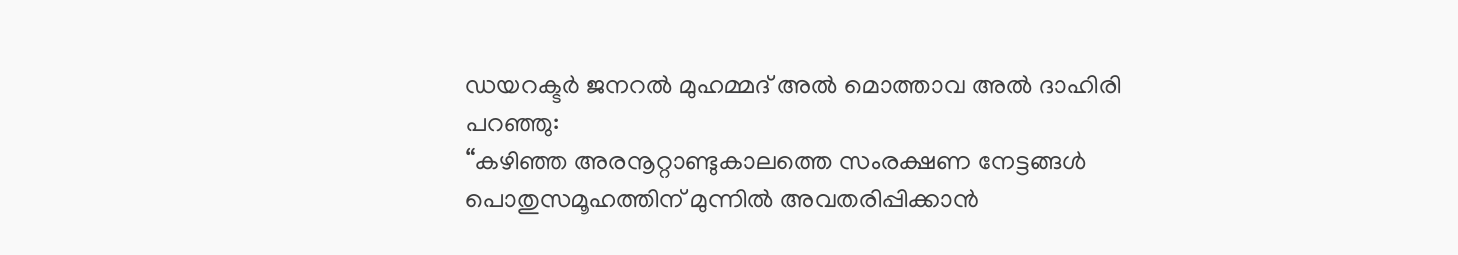ഡയറക്ടർ ജനറൽ മുഹമ്മദ് അൽ മൊത്താവ അൽ ദാഹിരി പറഞ്ഞു:
“കഴിഞ്ഞ അരനൂറ്റാണ്ടുകാലത്തെ സംരക്ഷണ നേട്ടങ്ങൾ പൊതുസമൂഹത്തിന് മുന്നിൽ അവതരിപ്പിക്കാൻ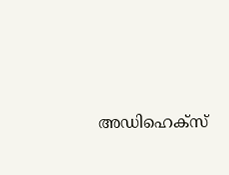അഡിഹെക്സ്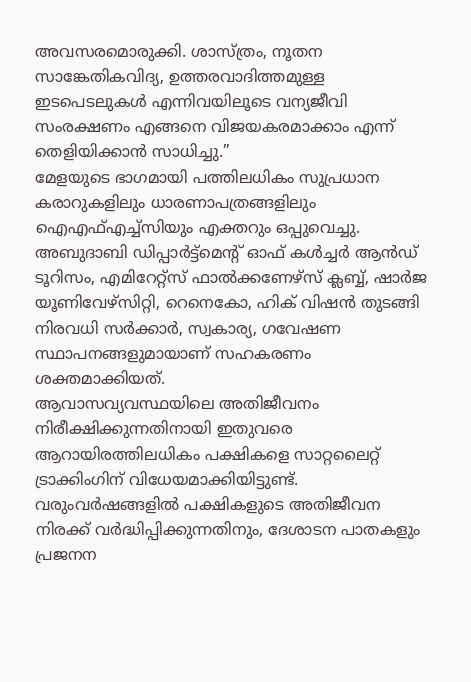അവസരമൊരുക്കി. ശാസ്ത്രം, നൂതന സാങ്കേതികവിദ്യ, ഉത്തരവാദിത്തമുള്ള ഇടപെടലുകൾ എന്നിവയിലൂടെ വന്യജീവി സംരക്ഷണം എങ്ങനെ വിജയകരമാക്കാം എന്ന് തെളിയിക്കാൻ സാധിച്ചു.”
മേളയുടെ ഭാഗമായി പത്തിലധികം സുപ്രധാന കരാറുകളിലും ധാരണാപത്രങ്ങളിലും ഐഎഫ്എച്ച്സിയും എക്തറും ഒപ്പുവെച്ചു. അബുദാബി ഡിപ്പാർട്ട്മെന്റ് ഓഫ് കൾച്ചർ ആൻഡ് ടൂറിസം, എമിറേറ്റ്സ് ഫാൽക്കണേഴ്സ് ക്ലബ്ബ്, ഷാർജ യൂണിവേഴ്സിറ്റി, റെനെകോ, ഹിക് വിഷൻ തുടങ്ങി നിരവധി സർക്കാർ, സ്വകാര്യ, ഗവേഷണ സ്ഥാപനങ്ങളുമായാണ് സഹകരണം ശക്തമാക്കിയത്.
ആവാസവ്യവസ്ഥയിലെ അതിജീവനം നിരീക്ഷിക്കുന്നതിനായി ഇതുവരെ ആറായിരത്തിലധികം പക്ഷികളെ സാറ്റലൈറ്റ് ട്രാക്കിംഗിന് വിധേയമാക്കിയിട്ടുണ്ട്. വരുംവർഷങ്ങളിൽ പക്ഷികളുടെ അതിജീവന നിരക്ക് വർദ്ധിപ്പിക്കുന്നതിനും, ദേശാടന പാതകളും പ്രജനന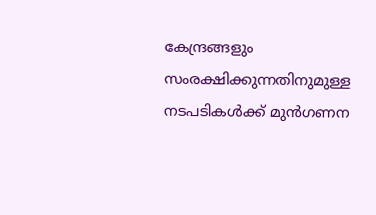കേന്ദ്രങ്ങളും സംരക്ഷിക്കുന്നതിനുമുള്ള നടപടികൾക്ക് മുൻഗണന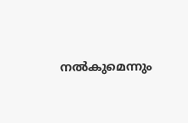നൽകുമെന്നും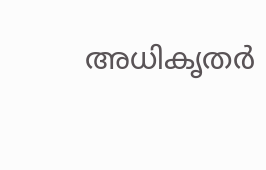അധികൃതർ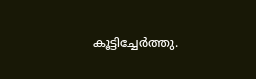കൂട്ടിച്ചേർത്തു.